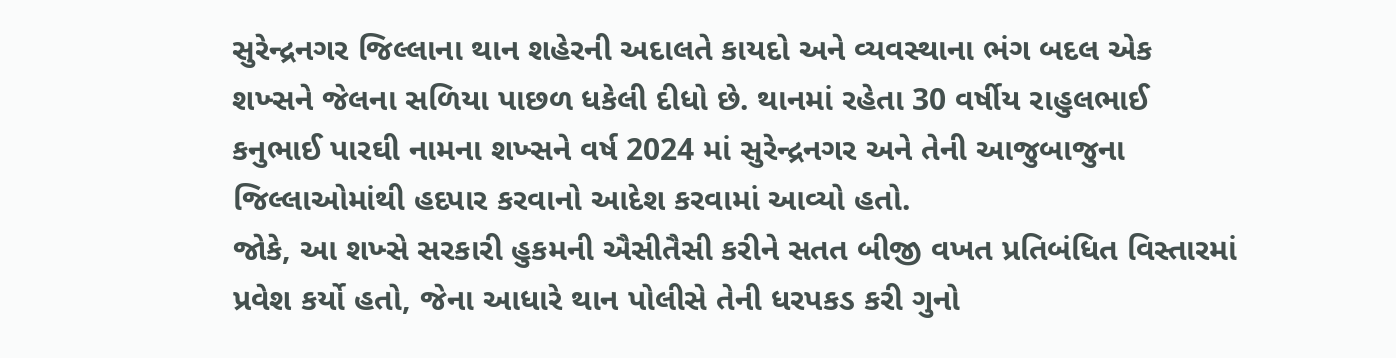સુરેન્દ્રનગર જિલ્લાના થાન શહેરની અદાલતે કાયદો અને વ્યવસ્થાના ભંગ બદલ એક શખ્સને જેલના સળિયા પાછળ ધકેલી દીધો છે. થાનમાં રહેતા 30 વર્ષીય રાહુલભાઈ કનુભાઈ પારઘી નામના શખ્સને વર્ષ 2024 માં સુરેન્દ્રનગર અને તેની આજુબાજુના જિલ્લાઓમાંથી હદપાર કરવાનો આદેશ કરવામાં આવ્યો હતો.
જોકે, આ શખ્સે સરકારી હુકમની ઐસીતૈસી કરીને સતત બીજી વખત પ્રતિબંધિત વિસ્તારમાં પ્રવેશ કર્યો હતો, જેના આધારે થાન પોલીસે તેની ધરપકડ કરી ગુનો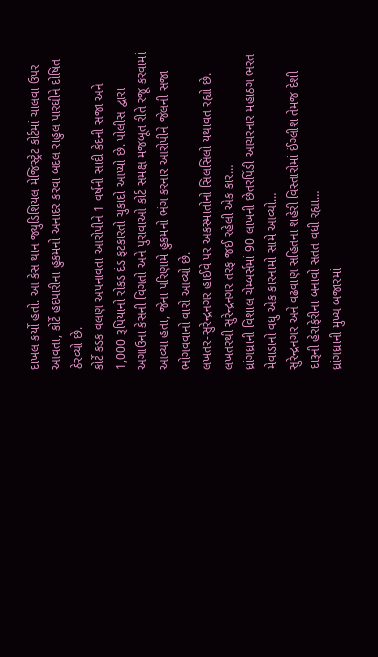દાખલ કર્યો હતો. આ કેસ થાન જ્યુડિશિયલ મેજિસ્ટ્રેટ કોર્ટમાં ચાલવા ઉપર આવતા, કોર્ટે હદપારીના હુકમનો અનાદર કરવા બદલ રાહુલ પારઘીને દોષિત ઠેરવ્યો છે.
કોર્ટે કડક વલણ અપનાવતા આરોપીને 1 વર્ષની સાદી કેદની સજા અને 1,000 રૂપિયાનો રોકડ દંડ ફટકારતો ચુકાદો આપ્યો છે. પોલીસ દ્વારા અગાઉના કેસની વિગતો અને પુરાવાઓ કોર્ટ સમક્ષ મજબૂત રીતે રજૂ કરવામાં આવ્યા હતા, જેના પરિણામે હુકમનો ભંગ કરનાર આરોપીને જેલની સજા ભોગવવાનો વારો આવ્યો છે.
લખતર-સુરેન્દ્રનગર હાઈવે પર અકસ્માતોનો સિલસિલો યથાવત રહ્યો છે. લખતરથી સુરેન્દ્રનગર તરફ જઈ રહેલી એક કાર…
ધ્રાંગધ્રાની વિશાલ ચેમ્બર્સમાં 90 લાખની છેતરપિંડી આચરનાર મહાઠગ ભરત મેવાડાનો વધુ એક કારનામો સામે આવ્યો…
સુરેન્દ્રનગર અને વઢવાણ સહિતના શહેરી વિસ્તારોમાં ઈંગ્લીશ તેમજ દેશી દારૂની હેરાફેરીના બનાવો સતત વધી રહ્યા…
ધ્રાંગધ્રાની મુખ્ય બજારમાં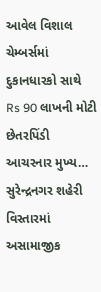આવેલ વિશાલ ચેમ્બર્સમાં દુકાનધારકો સાથે Rs 90 લાખની મોટી છેતરપિંડી આચરનાર મુખ્ય…
સુરેન્દ્રનગર શહેરી વિસ્તારમાં અસામાજીક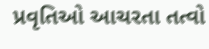પ્રવૃતિઓ આચરતા તત્વો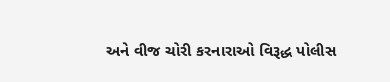અને વીજ ચોરી કરનારાઓ વિરૂદ્ધ પોલીસ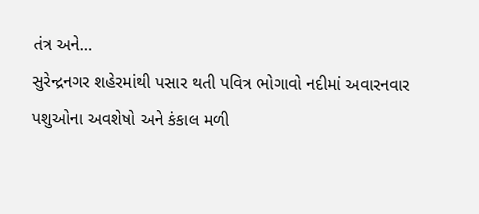તંત્ર અને…
સુરેન્દ્રનગર શહેરમાંથી પસાર થતી પવિત્ર ભોગાવો નદીમાં અવારનવાર પશુઓના અવશેષો અને કંકાલ મળી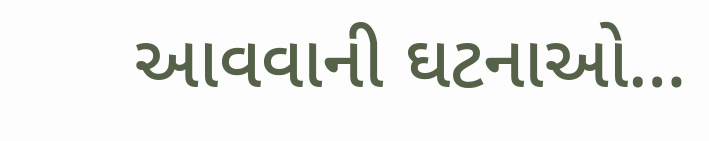આવવાની ઘટનાઓ…